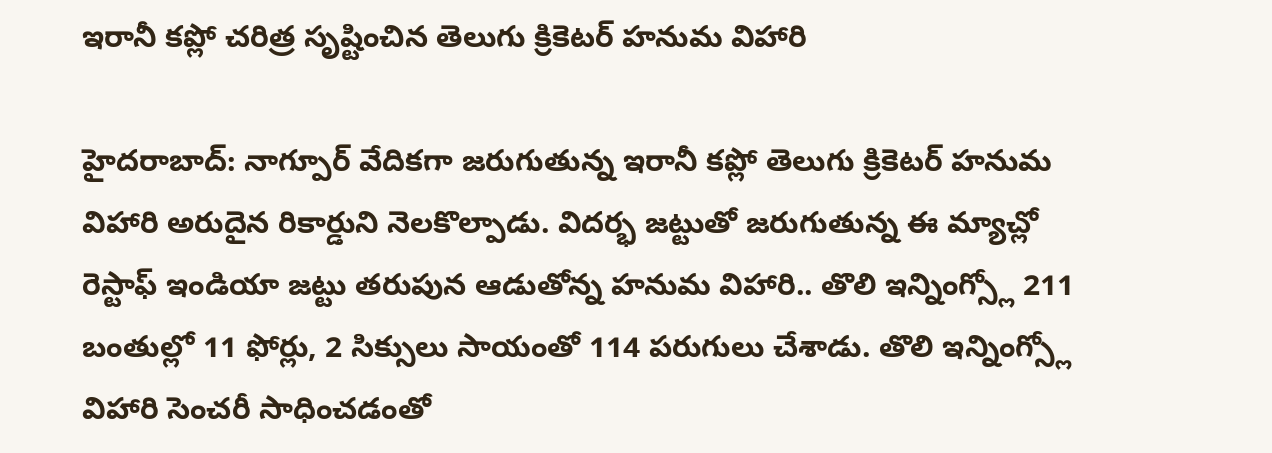ఇరానీ కప్లో చరిత్ర సృష్టించిన తెలుగు క్రికెటర్ హనుమ విహారి

హైదరాబాద్: నాగ్పూర్ వేదికగా జరుగుతున్న ఇరానీ కప్లో తెలుగు క్రికెటర్ హనుమ విహారి అరుదైన రికార్డుని నెలకొల్పాడు. విదర్భ జట్టుతో జరుగుతున్న ఈ మ్యాచ్లో రెస్టాఫ్ ఇండియా జట్టు తరుపున ఆడుతోన్న హనుమ విహారి.. తొలి ఇన్నింగ్స్లో 211 బంతుల్లో 11 ఫోర్లు, 2 సిక్సులు సాయంతో 114 పరుగులు చేశాడు. తొలి ఇన్నింగ్స్లో విహారి సెంచరీ సాధించడంతో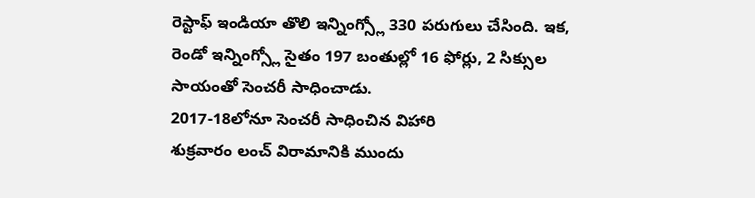రెస్టాఫ్ ఇండియా తొలి ఇన్నింగ్స్లో 330 పరుగులు చేసింది. ఇక, రెండో ఇన్నింగ్స్లో సైతం 197 బంతుల్లో 16 ఫోర్లు, 2 సిక్సుల సాయంతో సెంచరీ సాధించాడు.
2017-18లోనూ సెంచరీ సాధించిన విహారి
శుక్రవారం లంచ్ విరామానికి ముందు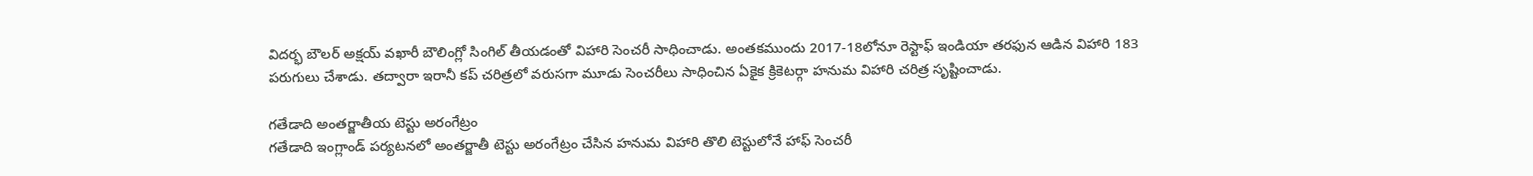విదర్భ బౌలర్ అక్షయ్ వఖారీ బౌలింగ్లో సింగిల్ తీయడంతో విహారి సెంచరీ సాధించాడు. అంతకముందు 2017-18లోనూ రెస్టాఫ్ ఇండియా తరఫున ఆడిన విహారి 183 పరుగులు చేశాడు. తద్వారా ఇరానీ కప్ చరిత్రలో వరుసగా మూడు సెంచరీలు సాధించిన ఏకైక క్రికెటర్గా హనుమ విహారి చరిత్ర సృష్టించాడు.

గతేడాది అంతర్జాతీయ టెస్టు అరంగేట్రం
గతేడాది ఇంగ్లాండ్ పర్యటనలో అంతర్జాతీ టెస్టు అరంగేట్రం చేసిన హనుమ విహారి తొలి టెస్టులోనే హాఫ్ సెంచరీ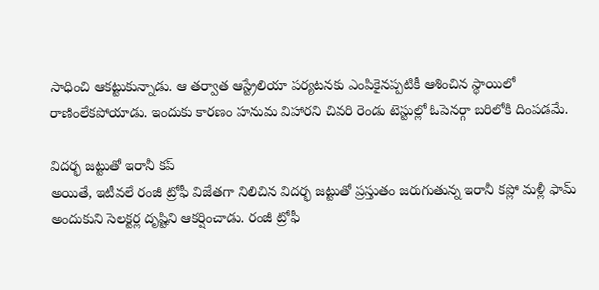సాధించి ఆకట్టుకున్నాడు. ఆ తర్వాత ఆస్ట్రేలియా పర్యటనకు ఎంపికైనప్పటికీ ఆశించిన స్థాయిలో రాణింలేకపోయాడు. ఇందుకు కారణం హనుమ విహారని చివరి రెండు టెస్టుల్లో ఓపెనర్గా బరిలోకి దింపడమే.

విదర్భ జట్టుతో ఇరానీ కప్
అయితే, ఇటీవలే రంజీ ట్రోఫీ విజేతగా నిలిచిన విదర్భ జట్టుతో ప్రస్తుతం జరుగుతున్న ఇరానీ కప్లో మళ్లీ ఫామ్ అందుకుని సెలక్టర్ల దృష్టిని ఆకర్షించాడు. రంజీ ట్రోఫీ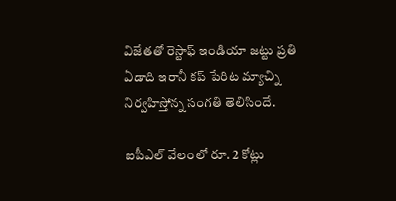విజేతతో రెస్టాఫ్ ఇండియా జట్టు ప్రతి ఏడాది ఇరానీ కప్ పేరిట మ్యాచ్ని నిర్వహిస్తోన్న సంగతి తెలిసిందే.

ఐపీఎల్ వేలంలో రూ. 2 కోట్లు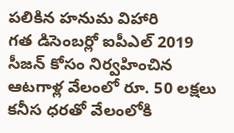పలికిన హనుమ విహారి
గత డిసెంబర్లో ఐపీఎల్ 2019 సీజన్ కోసం నిర్వహించిన ఆటగాళ్ల వేలంలో రూ. 50 లక్షలు కనీస ధరతో వేలంలోకి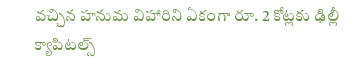వచ్చిన హనుమ విహారిని ఏకంగా రూ. 2 కోట్లకు ఢిల్లీ క్యాపిటల్స్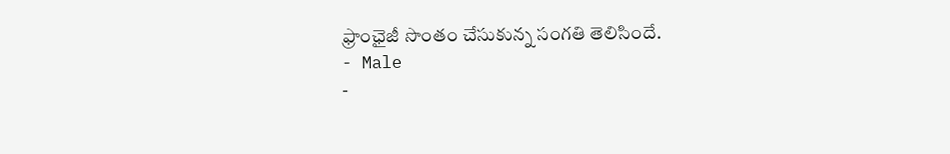ఫ్రాంఛైజీ సొంతం చేసుకున్న సంగతి తెలిసిందే.
- Male
-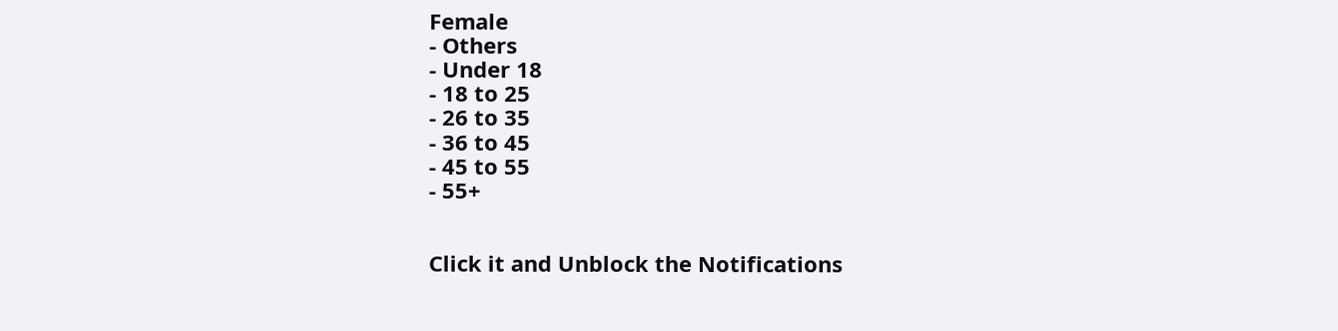Female
- Others
- Under 18
- 18 to 25
- 26 to 35
- 36 to 45
- 45 to 55
- 55+


Click it and Unblock the Notifications